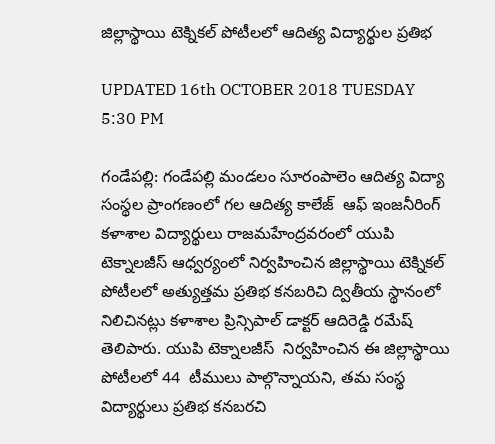జిల్లాస్థాయి టెక్నికల్ పోటీలలో ఆదిత్య విద్యార్థుల ప్రతిభ

UPDATED 16th OCTOBER 2018 TUESDAY 5:30 PM

గండేపల్లి: గండేపల్లి మండలం సూరంపాలెం ఆదిత్య విద్యా సంస్థల ప్రాంగణంలో గల ఆదిత్య కాలేజ్  ఆఫ్ ఇంజనీరింగ్ కళాశాల విద్యార్థులు రాజమహేంద్రవరంలో యుపి టెక్నాలజీస్ ఆధ్వర్యంలో నిర్వహించిన జిల్లాస్థాయి టెక్నికల్ పోటీలలో అత్యుత్తమ ప్రతిభ కనబరిచి ద్వితీయ స్థానంలో నిలిచినట్లు కళాశాల ప్రిన్సిపాల్ డాక్టర్ ఆదిరెడ్డి రమేష్ తెలిపారు. యుపి టెక్నాలజీస్  నిర్వహించిన ఈ జిల్లాస్థాయి పోటీలలో 44  టీములు పాల్గొన్నాయని, తమ సంస్థ విద్యార్థులు ప్రతిభ కనబరచి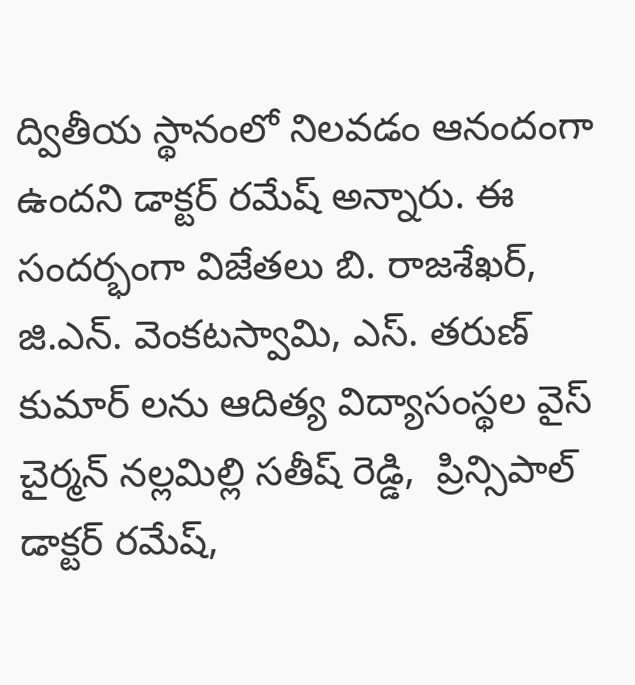ద్వితీయ స్థానంలో నిలవడం ఆనందంగా ఉందని డాక్టర్ రమేష్ అన్నారు. ఈ సందర్భంగా విజేతలు బి. రాజశేఖర్, జి.ఎన్. వెంకటస్వామి, ఎస్. తరుణ్ కుమార్ లను ఆదిత్య విద్యాసంస్థల వైస్ చైర్మన్ నల్లమిల్లి సతీష్ రెడ్డి,  ప్రిన్సిపాల్ డాక్టర్ రమేష్,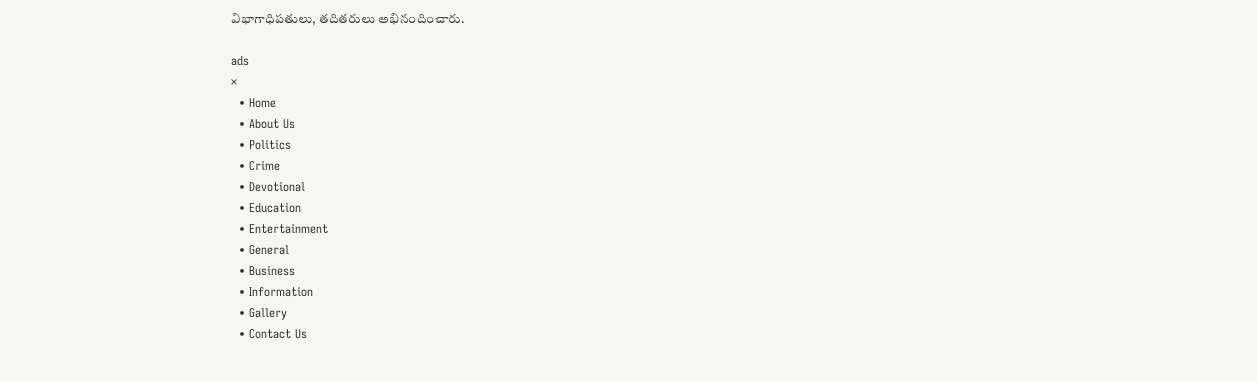విభాగాధిపతులు, తదితరులు అభినందించారు.

ads
×
  • Home
  • About Us
  • Politics
  • Crime
  • Devotional
  • Education
  • Entertainment
  • General
  • Business
  • Information
  • Gallery
  • Contact Us